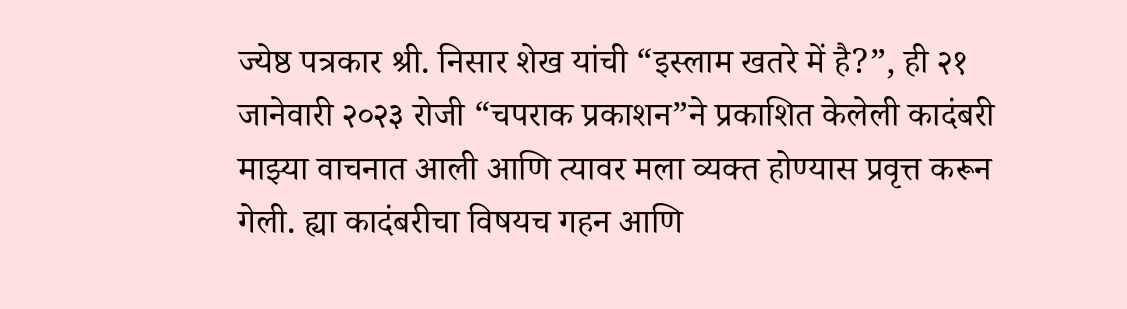ज्येष्ठ पत्रकार श्री. निसार शेख यांची “इस्लाम खतरे में है?”, ही २१ जानेवारी २०२३ रोजी “चपराक प्रकाशन”ने प्रकाशित केलेली कादंबरी माझ्या वाचनात आली आणि त्यावर मला व्यक्त होण्यास प्रवृत्त करून गेली. ह्या कादंबरीचा विषयच गहन आणि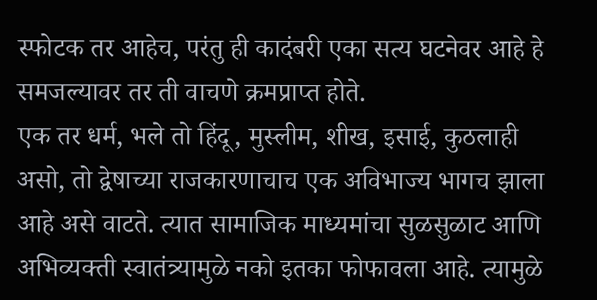स्फोटक तर आहेच, परंतु ही कादंबरी एका सत्य घटनेवर आहे हे समजल्यावर तर ती वाचणे क्रमप्राप्त होते.
एक तर धर्म, भले तो हिंदू, मुस्लीम, शीख, इसाई, कुठलाही असो, तो द्वेषाच्या राजकारणाचाच एक अविभाज्य भागच झाला आहे असे वाटते. त्यात सामाजिक माध्यमांचा सुळसुळाट आणि अभिव्यक्ती स्वातंत्र्यामुळे नको इतका फोफावला आहे. त्यामुळे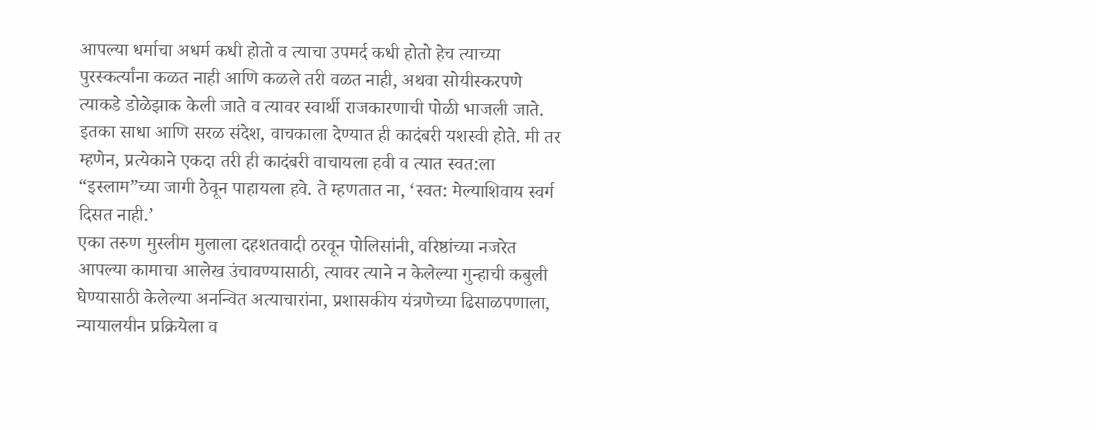आपल्या धर्माचा अधर्म कधी होतो व त्याचा उपमर्द कधी होतो हेच त्याच्या पुरस्कर्त्यांना कळत नाही आणि कळले तरी वळत नाही, अथवा सोयीस्करपणे त्याकडे डोळेझाक केली जाते व त्यावर स्वार्थी राजकारणाची पोळी भाजली जाते. इतका साधा आणि सरळ संदेश, वाचकाला देण्यात ही कादंबरी यशस्वी होते. मी तर म्हणेन, प्रत्येकाने एकदा तरी ही कादंबरी वाचायला हवी व त्यात स्वत:ला “इस्लाम”च्या जागी ठेवून पाहायला हवे. ते म्हणतात ना, ‘स्वत: मेल्याशिवाय स्वर्ग दिसत नाही.’
एका तरुण मुस्लीम मुलाला दहशतवादी ठरवून पोलिसांनी, वरिष्ठांच्या नजरेत आपल्या कामाचा आलेख उंचावण्यासाठी, त्यावर त्याने न केलेल्या गुन्हाची कबुली घेण्यासाठी केलेल्या अनन्वित अत्याचारांना, प्रशासकीय यंत्रणेच्या ढिसाळपणाला, न्यायालयीन प्रक्रियेला व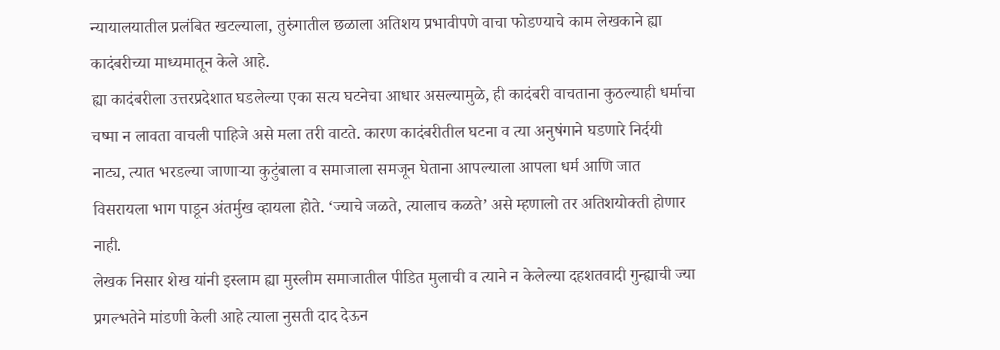न्यायालयातील प्रलंबित खटल्याला, तुरुंगातील छळाला अतिशय प्रभावीपणे वाचा फोडण्याचे काम लेखकाने ह्या कादंबरीच्या माध्यमातून केले आहे.
ह्या कादंबरीला उत्तरप्रदेशात घडलेल्या एका सत्य घटनेचा आधार असल्यामुळे, ही कादंबरी वाचताना कुठल्याही धर्माचा चष्मा न लावता वाचली पाहिजे असे मला तरी वाटते. कारण कादंबरीतील घटना व त्या अनुषंगाने घडणारे निर्दयी नाट्य, त्यात भरडल्या जाणाऱ्या कुटुंबाला व समाजाला समजून घेताना आपल्याला आपला धर्म आणि जात विसरायला भाग पाडून अंतर्मुख व्हायला होते. ‘ज्याचे जळते, त्यालाच कळते’ असे म्हणालो तर अतिशयोक्ती होणार नाही.
लेखक निसार शेख यांनी इस्लाम ह्या मुस्लीम समाजातील पीडित मुलाची व त्याने न केलेल्या दहशतवादी गुन्ह्याची ज्या प्रगल्भतेने मांडणी केली आहे त्याला नुसती दाद देऊन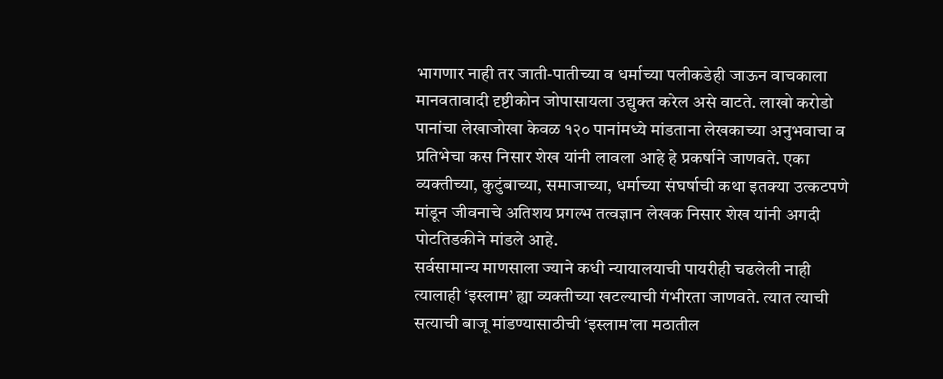भागणार नाही तर जाती-पातीच्या व धर्माच्या पलीकडेही जाऊन वाचकाला मानवतावादी दृष्टीकोन जोपासायला उद्युक्त करेल असे वाटते. लाखो करोडो पानांचा लेखाजोखा केवळ १२० पानांमध्ये मांडताना लेखकाच्या अनुभवाचा व प्रतिभेचा कस निसार शेख यांनी लावला आहे हे प्रकर्षाने जाणवते. एका व्यक्तीच्या, कुटुंबाच्या, समाजाच्या, धर्माच्या संघर्षाची कथा इतक्या उत्कटपणे मांडून जीवनाचे अतिशय प्रगल्भ तत्वज्ञान लेखक निसार शेख यांनी अगदी पोटतिडकीने मांडले आहे.
सर्वसामान्य माणसाला ज्याने कधी न्यायालयाची पायरीही चढलेली नाही त्यालाही ‘इस्लाम’ ह्या व्यक्तीच्या खटल्याची गंभीरता जाणवते. त्यात त्याची सत्याची बाजू मांडण्यासाठीची ‘इस्लाम’ला मठातील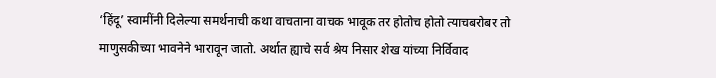‘हिंदू’ स्वामींनी दिलेल्या समर्थनाची कथा वाचताना वाचक भावूक तर होतोच होतो त्याचबरोबर तो माणुसकीच्या भावनेने भारावून जातो. अर्थात ह्याचे सर्व श्रेय निसार शेख यांच्या निर्विवाद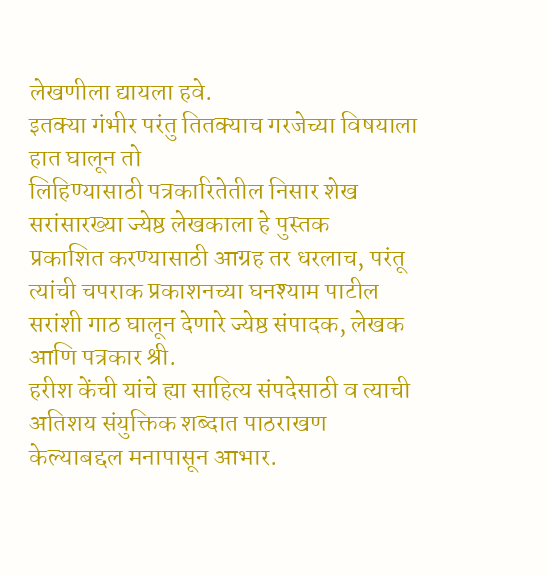लेखणीला द्यायला हवे.
इतक्या गंभीर परंतु तितक्याच गरजेच्या विषयाला हात घालून तो
लिहिण्यासाठी पत्रकारितेतील निसार शेख सरांसारख्या ज्येष्ठ लेखकाला हे पुस्तक
प्रकाशित करण्यासाठी आग्रह तर धरलाच, परंतू त्यांची चपराक प्रकाशनच्या घनश्याम पाटील
सरांशी गाठ घालून देणारे ज्येष्ठ संपादक, लेखक आणि पत्रकार श्री.
हरीश केंची यांचे ह्या साहित्य संपदेसाठी व त्याची अतिशय संयुक्तिक शब्दात पाठराखण
केल्याबद्दल मनापासून आभार.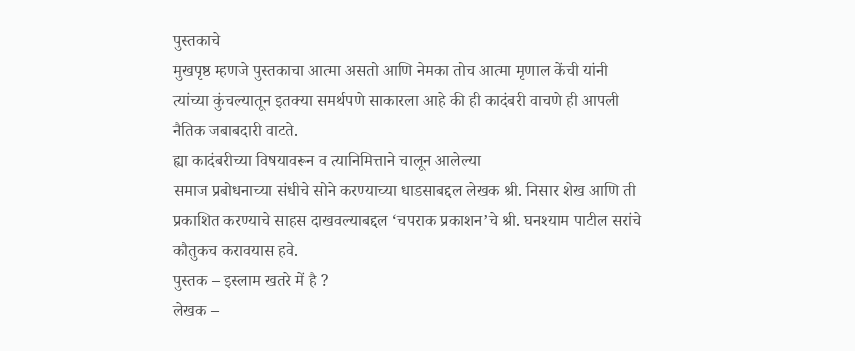पुस्तकाचे
मुखपृष्ठ म्हणजे पुस्तकाचा आत्मा असतो आणि नेमका तोच आत्मा मृणाल केंची यांनी
त्यांच्या कुंचल्यातून इतक्या समर्थपणे साकारला आहे की ही कादंबरी वाचणे ही आपली
नैतिक जबाबदारी वाटते.
ह्या कादंबरीच्या विषयावरून व त्यानिमित्ताने चालून आलेल्या
समाज प्रबोधनाच्या संधीचे सोने करण्याच्या धाडसाबद्दल लेखक श्री. निसार शेख आणि ती
प्रकाशित करण्याचे साहस दाखवल्याबद्दल ‘चपराक प्रकाशन’चे श्री. घनश्याम पाटील सरांचे
कौतुकच करावयास हवे.
पुस्तक – इस्लाम खतरे में है ?
लेखक –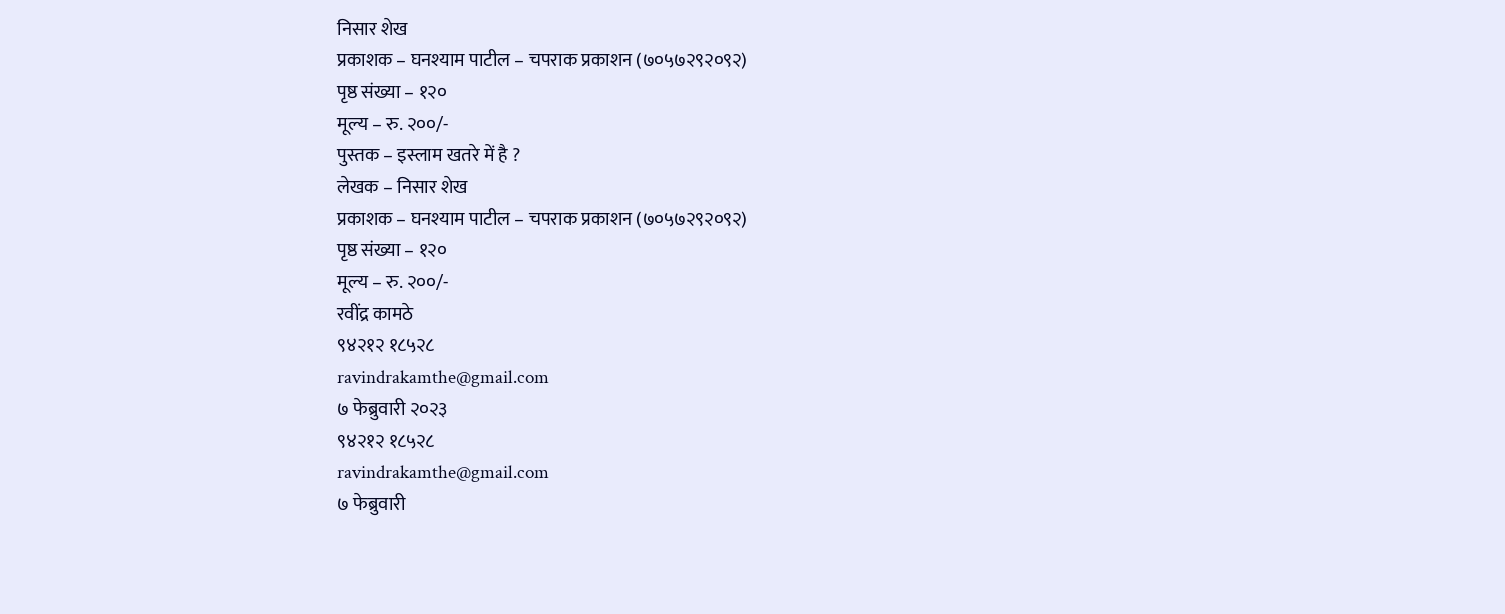निसार शेख
प्रकाशक – घनश्याम पाटील – चपराक प्रकाशन (७०५७२९२०९२)
पृष्ठ संख्या – १२०
मूल्य – रु. २००/-
पुस्तक – इस्लाम खतरे में है ?
लेखक – निसार शेख
प्रकाशक – घनश्याम पाटील – चपराक प्रकाशन (७०५७२९२०९२)
पृष्ठ संख्या – १२०
मूल्य – रु. २००/-
रवींद्र कामठे
९४२१२ १८५२८
ravindrakamthe@gmail.com
७ फेब्रुवारी २०२३
९४२१२ १८५२८
ravindrakamthe@gmail.com
७ फेब्रुवारी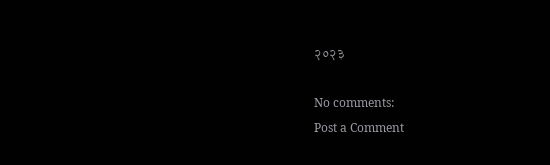२०२३

No comments:
Post a Comment